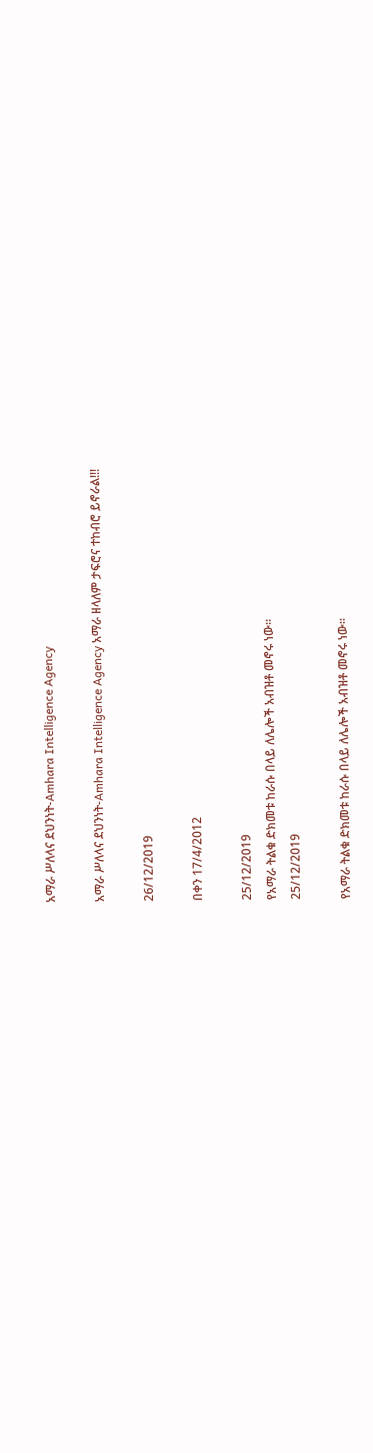አማራ ሥለላና ደህንነት-Amhara Intelligence Agency

አማራ ሥለላና ደህንነት-Amhara Intelligence Agency አማራ ዘላለም ታፍሮና ተከብሮ ይኖራል!!!

26/12/2019

በቀን 17/4/2012

25/12/2019
የአማራ ትልቁ ድክመቱ ከራሱ በላይ ለሌሎች አብዝቶ መኖሩ ነው።
25/12/2019

የአማራ ትልቁ ድክመቱ ከራሱ በላይ ለሌሎች አብዝቶ መኖሩ ነው።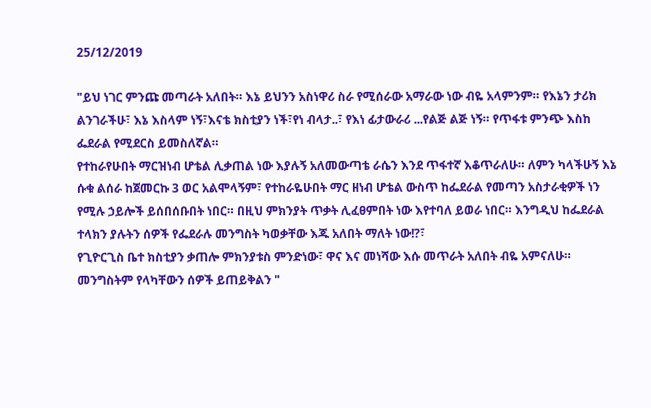25/12/2019

"ይህ ነገር ምንጩ መጣራት አለበት። እኔ ይህንን አስነዋሪ ስራ የሚሰራው አማራው ነው ብዬ አላምንም። የእኔን ታሪክ ልንገራችሁ፣ እኔ እስላም ነኝ፣እናቴ ክስቲያን ነች፣የነ ብላታ..፣ የእነ ፊታውራሪ ...የልጅ ልጅ ነኝ። የጥፋቱ ምንጭ እስከ ፌደራል የሚደርስ ይመስለኛል።
የተከራየሁበት ማርዝነብ ሆቴል ሊቃጠል ነው እያሉኝ አለመውጣቴ ራሴን እንደ ጥፋተኛ እቆጥራለሁ። ለምን ካላችሁኝ እኔ ሱቁ ልሰራ ከጀመርኩ 3 ወር አልሞላኝም፣ የተከራዬሁበት ማር ዘነብ ሆቴል ውስጥ ከፌደራል የመጣን አስታራቂዎች ነን የሚሉ ኃይሎች ይሰበሰቡበት ነበር። በዚህ ምክንያት ጥቃት ሊፈፀምበት ነው እየተባለ ይወራ ነበር። እንግዲህ ከፌደራል ተላክን ያሉትን ሰዎች የፌደራሉ መንግስት ካወቃቸው እጁ አለበት ማለት ነው!?፣
የጊዮርጊስ ቤተ ክስቲያን ቃጠሎ ምክንያቱስ ምንድነው፣ ዋና እና መነሻው እሱ መጥራት አለበት ብዬ አምናለሁ። መንግስትም የላካቸውን ሰዎች ይጠይቅልን "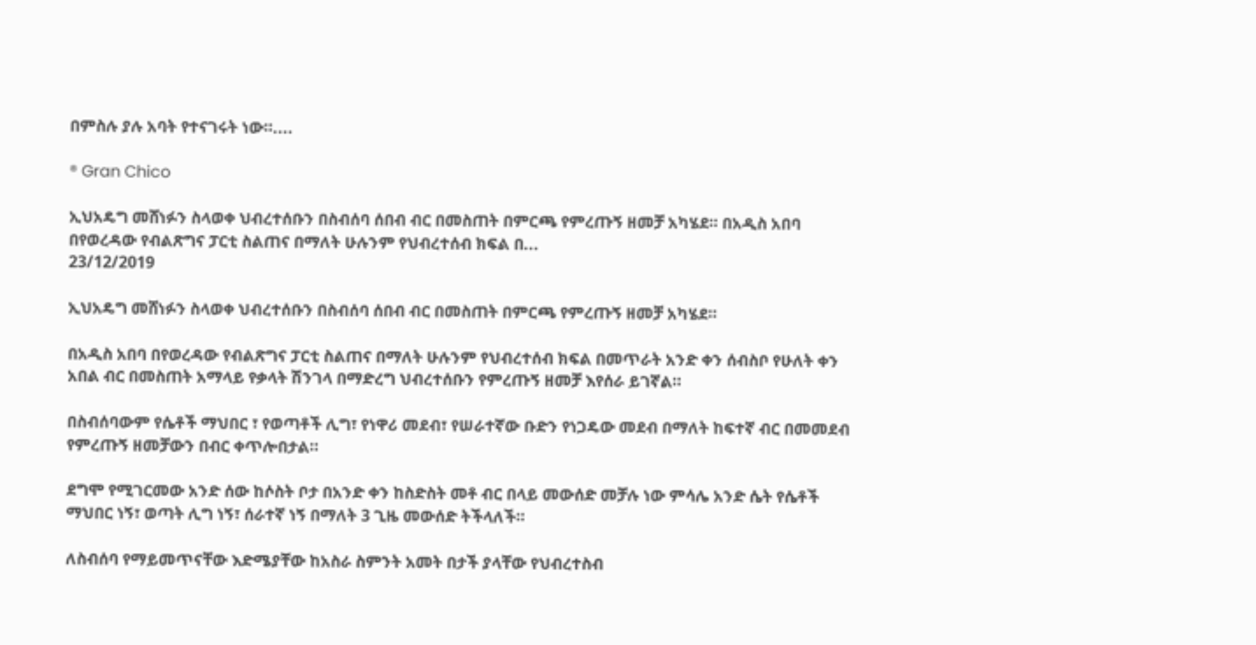በምስሉ ያሉ አባት የተናገሩት ነው።....

® Gran Chico

ኢህአዴግ መሸነፉን ስላወቀ ህብረተሰቡን በስብሰባ ሰበብ ብር በመስጠት በምርጫ የምረጡኝ ዘመቻ አካሄደ። በአዲስ አበባ በየወረዳው የብልጽግና ፓርቲ ስልጠና በማለት ሁሉንም የህብረተሰብ ክፍል በ...
23/12/2019

ኢህአዴግ መሸነፉን ስላወቀ ህብረተሰቡን በስብሰባ ሰበብ ብር በመስጠት በምርጫ የምረጡኝ ዘመቻ አካሄደ።

በአዲስ አበባ በየወረዳው የብልጽግና ፓርቲ ስልጠና በማለት ሁሉንም የህብረተሰብ ክፍል በመጥራት አንድ ቀን ሰብስቦ የሁለት ቀን አበል ብር በመስጠት አማላይ የቃላት ሽንገላ በማድረግ ህብረተሰቡን የምረጡኝ ዘመቻ እየሰራ ይገኛል።

በስብሰባውም የሴቶች ማህበር ፣ የወጣቶች ሊግ፣ የነዋሪ መደብ፣ የሠራተኛው ቡድን የነጋዴው መደብ በማለት ከፍተኛ ብር በመመደብ የምረጡኝ ዘመቻውን በብር ቀጥሎበታል።

ደግሞ የሚገርመው አንድ ሰው ከሶስት ቦታ በአንድ ቀን ከስድስት መቶ ብር በላይ መውሰድ መቻሉ ነው ምሳሌ አንድ ሴት የሴቶች ማህበር ነኝ፣ ወጣት ሊግ ነኝ፣ ሰራተኛ ነኝ በማለት 3 ጊዜ መውሰድ ትችላለች።

ለስብሰባ የማይመጥናቸው እድሜያቸው ከአስራ ስምንት አመት በታች ያላቸው የህብረተስብ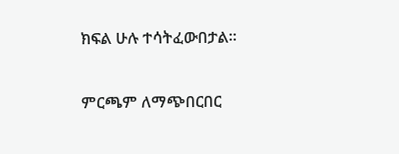ክፍል ሁሉ ተሳትፈውበታል።

ምርጫም ለማጭበርበር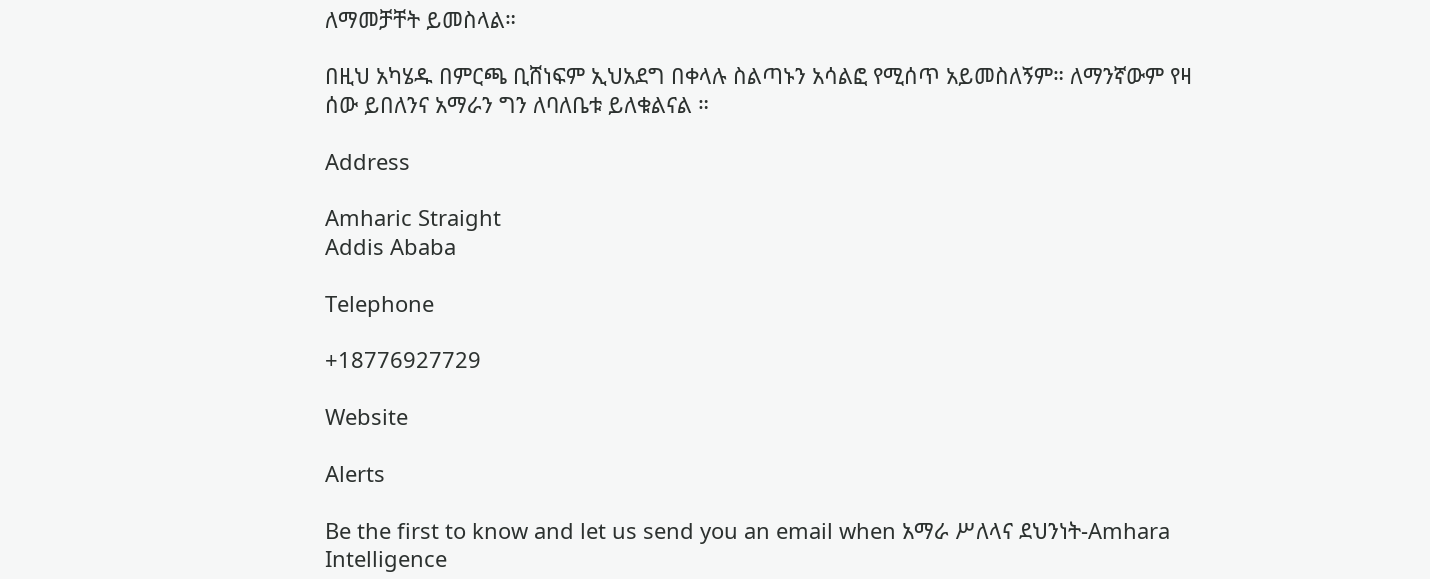ለማመቻቸት ይመስላል።

በዚህ አካሄዱ በምርጫ ቢሸነፍም ኢህአደግ በቀላሉ ስልጣኑን አሳልፎ የሚሰጥ አይመስለኝም። ለማንኛውም የዛ ሰው ይበለንና አማራን ግን ለባለቤቱ ይለቁልናል ።

Address

Amharic Straight
Addis Ababa

Telephone

+18776927729

Website

Alerts

Be the first to know and let us send you an email when አማራ ሥለላና ደህንነት-Amhara Intelligence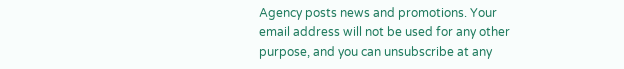Agency posts news and promotions. Your email address will not be used for any other purpose, and you can unsubscribe at any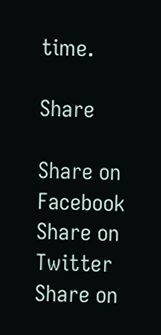time.

Share

Share on Facebook Share on Twitter Share on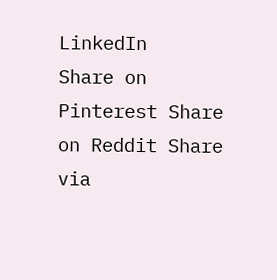LinkedIn
Share on Pinterest Share on Reddit Share via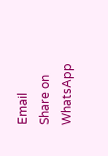Email
Share on WhatsApp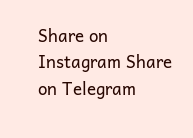Share on Instagram Share on Telegram